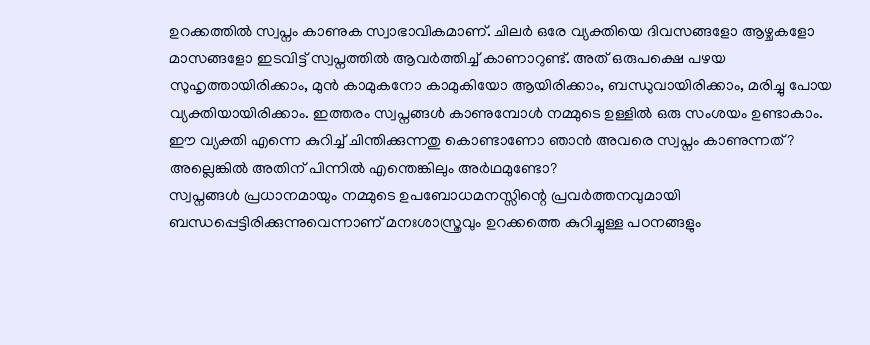ഉറക്കത്തിൽ സ്വപ്നം കാണുക സ്വാഭാവികമാണ്. ചിലർ ഒരേ വ്യക്തിയെ ദിവസങ്ങളോ ആഴ്ചകളോ മാസങ്ങളോ ഇടവിട്ട് സ്വപ്നത്തിൽ ആവർത്തിച്ച് കാണാറുണ്ട്. അത് ഒരുപക്ഷെ പഴയ സുഹൃത്തായിരിക്കാം, മുൻ കാമുകനോ കാമുകിയോ ആയിരിക്കാം, ബന്ധുവായിരിക്കാം, മരിച്ചു പോയ വ്യക്തിയായിരിക്കാം. ഇത്തരം സ്വപ്നങ്ങൾ കാണുമ്പോൾ നമ്മുടെ ഉള്ളിൽ ഒരു സംശയം ഉണ്ടാകാം. ഈ വ്യക്തി എന്നെ കുറിച്ച് ചിന്തിക്കുന്നതു കൊണ്ടാണോ ഞാൻ അവരെ സ്വപ്നം കാണുന്നത്? അല്ലെങ്കിൽ അതിന് പിന്നിൽ എന്തെങ്കിലും അർഥമുണ്ടോ?
സ്വപ്നങ്ങൾ പ്രധാനമായും നമ്മുടെ ഉപബോധമനസ്സിന്റെ പ്രവർത്തനവുമായി ബന്ധപ്പെട്ടിരിക്കുന്നുവെന്നാണ് മനഃശാസ്ത്രവും ഉറക്കത്തെ കുറിച്ചുള്ള പഠനങ്ങളും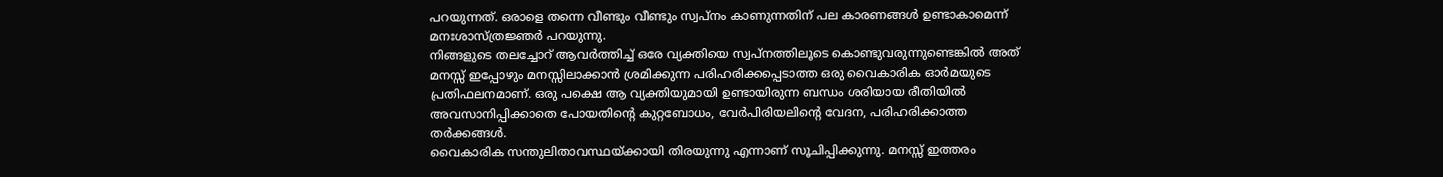പറയുന്നത്. ഒരാളെ തന്നെ വീണ്ടും വീണ്ടും സ്വപ്നം കാണുന്നതിന് പല കാരണങ്ങൾ ഉണ്ടാകാമെന്ന് മനഃശാസ്ത്രജ്ഞർ പറയുന്നു.
നിങ്ങളുടെ തലച്ചോറ് ആവർത്തിച്ച് ഒരേ വ്യക്തിയെ സ്വപ്നത്തിലൂടെ കൊണ്ടുവരുന്നുണ്ടെങ്കിൽ അത് മനസ്സ് ഇപ്പോഴും മനസ്സിലാക്കാൻ ശ്രമിക്കുന്ന പരിഹരിക്കപ്പെടാത്ത ഒരു വൈകാരിക ഓർമയുടെ പ്രതിഫലനമാണ്. ഒരു പക്ഷെ ആ വ്യക്തിയുമായി ഉണ്ടായിരുന്ന ബന്ധം ശരിയായ രീതിയിൽ അവസാനിപ്പിക്കാതെ പോയതിന്റെ കുറ്റബോധം, വേർപിരിയലിന്റെ വേദന, പരിഹരിക്കാത്ത തർക്കങ്ങൾ.
വൈകാരിക സന്തുലിതാവസ്ഥയ്ക്കായി തിരയുന്നു എന്നാണ് സൂചിപ്പിക്കുന്നു. മനസ്സ് ഇത്തരം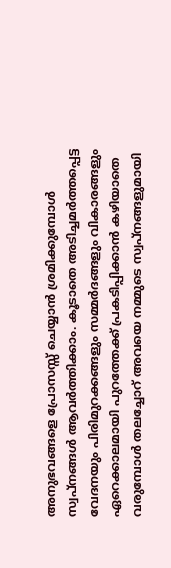അനുഭവങ്ങളെ പ്രോസസ്സ് ചെയ്യാൻ ശ്രമിക്കുമ്പോൾ സ്വപ്നങ്ങൾ ആവർത്തിക്കാം. കൂടാതെ അടിച്ചമർത്തപ്പെട്ട വേദനയും പിരിമുറക്കങ്ങളും സമ്മർദങ്ങളും വികാരങ്ങളും ഏറെക്കാലമായി പുറത്തേക്ക് പ്രകടിപ്പിക്കാൻ കഴിയാതെ വരുമ്പോൾ തലച്ചോറ് അവയെ നമ്മുടെ സ്വപ്നങ്ങളുമായി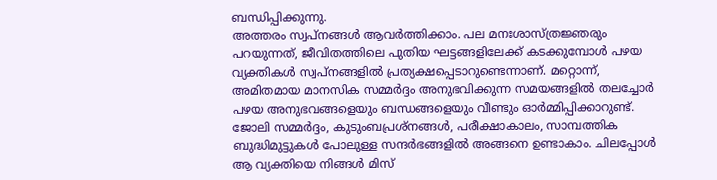ബന്ധിപ്പിക്കുന്നു.
അത്തരം സ്വപ്നങ്ങൾ ആവർത്തിക്കാം. പല മനഃശാസ്ത്രജ്ഞരും പറയുന്നത്, ജീവിതത്തിലെ പുതിയ ഘട്ടങ്ങളിലേക്ക് കടക്കുമ്പോൾ പഴയ വ്യക്തികൾ സ്വപ്നങ്ങളിൽ പ്രത്യക്ഷപ്പെടാറുണ്ടെന്നാണ്. മറ്റൊന്ന്, അമിതമായ മാനസിക സമ്മർദ്ദം അനുഭവിക്കുന്ന സമയങ്ങളിൽ തലച്ചോർ പഴയ അനുഭവങ്ങളെയും ബന്ധങ്ങളെയും വീണ്ടും ഓർമ്മിപ്പിക്കാറുണ്ട്.
ജോലി സമ്മർദ്ദം, കുടുംബപ്രശ്നങ്ങൾ, പരീക്ഷാകാലം, സാമ്പത്തിക ബുദ്ധിമുട്ടുകൾ പോലുള്ള സന്ദർഭങ്ങളിൽ അങ്ങനെ ഉണ്ടാകാം. ചിലപ്പോൾ ആ വ്യക്തിയെ നിങ്ങൾ മിസ്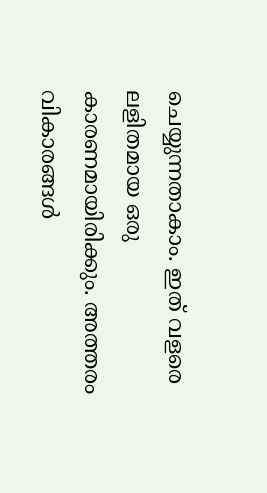ചെയ്യുന്നതാകാം. ഇത് വളരെ ലളിതമായ ഒരു കാരണമായിരിക്കും. അത്തരം വികാരങ്ങൾ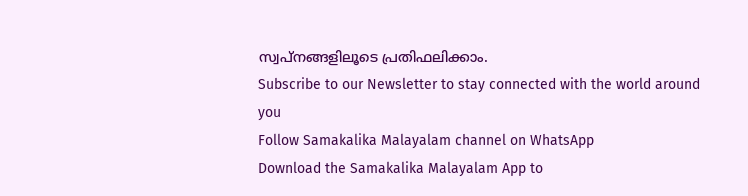സ്വപ്നങ്ങളിലൂടെ പ്രതിഫലിക്കാം.
Subscribe to our Newsletter to stay connected with the world around you
Follow Samakalika Malayalam channel on WhatsApp
Download the Samakalika Malayalam App to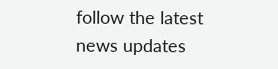follow the latest news updates